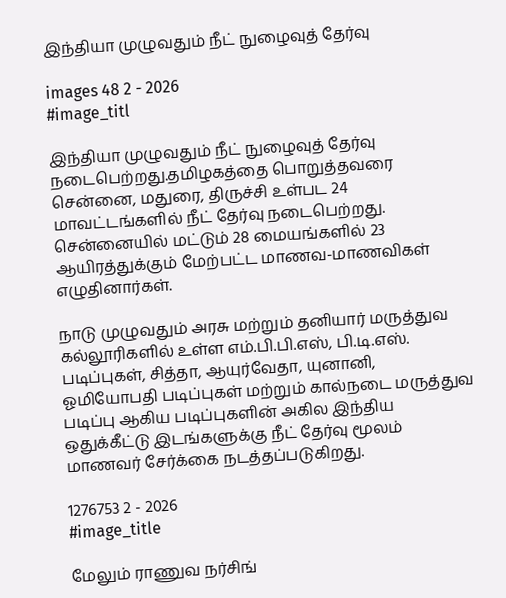இந்தியா முழுவதும் நீட் நுழைவுத் தேர்வு

images 48 2 - 2026
#image_titl

இந்தியா முழுவதும் நீட் நுழைவுத் தேர்வு நடைபெற்றது.தமிழகத்தை பொறுத்தவரை சென்னை, மதுரை, திருச்சி உள்பட 24 மாவட்டங்களில் நீட் தேர்வு நடைபெற்றது. சென்னையில் மட்டும் 28 மையங்களில் 23 ஆயிரத்துக்கும் மேற்பட்ட மாணவ-மாணவிகள் எழுதினார்கள்.

நாடு முழுவதும் அரசு மற்றும் தனியார் மருத்துவ கல்லூரிகளில் உள்ள எம்.பி.பி.எஸ், பி.டி.எஸ். படிப்புகள், சித்தா, ஆயுர்வேதா, யுனானி, ஓமியோபதி படிப்புகள் மற்றும் கால்நடை மருத்துவ படிப்பு ஆகிய படிப்புகளின் அகில இந்திய ஒதுக்கீட்டு இடங்களுக்கு நீட் தேர்வு மூலம் மாணவர் சேர்க்கை நடத்தப்படுகிறது.

1276753 2 - 2026
#image_title

மேலும் ராணுவ நர்சிங்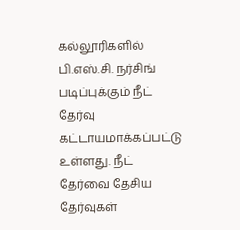கல்லூரிகளில் பி.எஸ்.சி. நர்சிங் படிப்புக்கும் நீட் தேர்வு கட்டாயமாக்கப்பட்டு உள்ளது. நீட் தேர்வை தேசிய தேர்வுகள்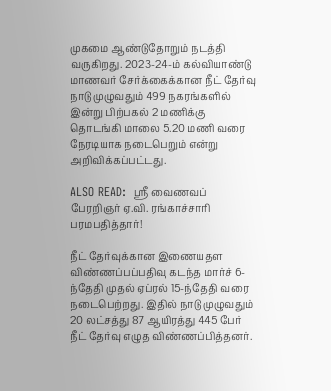முகமை ஆண்டுதோறும் நடத்தி வருகிறது. 2023-24-ம் கல்வியாண்டு மாணவர் சேர்க்கைக்கான நீட் தேர்வு நாடு முழுவதும் 499 நகரங்களில் இன்று பிற்பகல் 2 மணிக்கு தொடங்கி மாலை 5.20 மணி வரை நேரடியாக நடைபெறும் என்று அறிவிக்கப்பட்டது.

ALSO READ:  ஸ்ரீ வைணவப் பேரறிஞர் ஏ.வி. ரங்காச்சாரி பரமபதித்தார்!

நீட் தேர்வுக்கான இணையதள விண்ணப்பப்பதிவு கடந்த மார்ச் 6-ந்தேதி முதல் ஏப்ரல் 15-ந்தேதி வரை நடைபெற்றது. இதில் நாடு முழுவதும் 20 லட்சத்து 87 ஆயிரத்து 445 பேர் நீட் தேர்வு எழுத விண்ணப்பித்தனர்.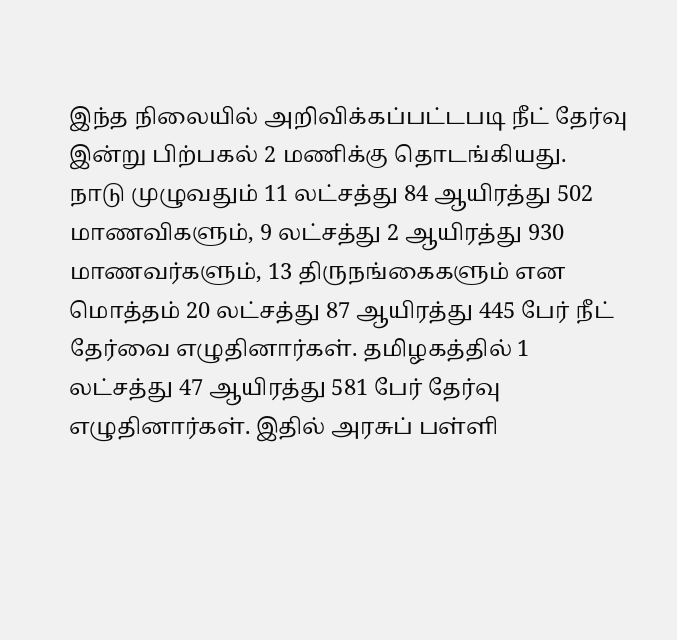இந்த நிலையில் அறிவிக்கப்பட்டபடி நீட் தேர்வு இன்று பிற்பகல் 2 மணிக்கு தொடங்கியது. நாடு முழுவதும் 11 லட்சத்து 84 ஆயிரத்து 502 மாணவிகளும், 9 லட்சத்து 2 ஆயிரத்து 930 மாணவர்களும், 13 திருநங்கைகளும் என மொத்தம் 20 லட்சத்து 87 ஆயிரத்து 445 பேர் நீட் தேர்வை எழுதினார்கள். தமிழகத்தில் 1 லட்சத்து 47 ஆயிரத்து 581 பேர் தேர்வு எழுதினார்கள். இதில் அரசுப் பள்ளி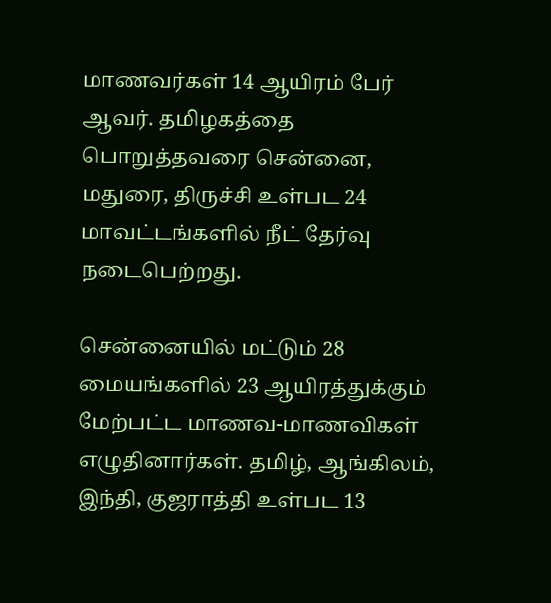மாணவர்கள் 14 ஆயிரம் பேர் ஆவர். தமிழகத்தை பொறுத்தவரை சென்னை, மதுரை, திருச்சி உள்பட 24 மாவட்டங்களில் நீட் தேர்வு நடைபெற்றது.

சென்னையில் மட்டும் 28 மையங்களில் 23 ஆயிரத்துக்கும் மேற்பட்ட மாணவ-மாணவிகள் எழுதினார்கள். தமிழ், ஆங்கிலம், இந்தி, குஜராத்தி உள்பட 13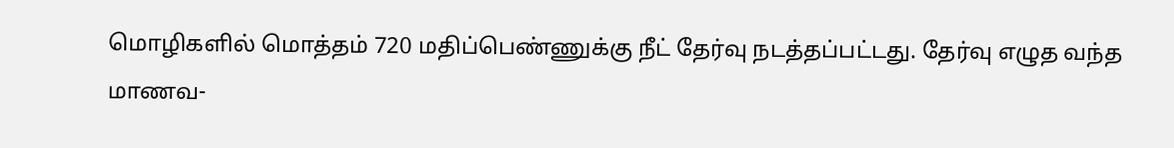மொழிகளில் மொத்தம் 720 மதிப்பெண்ணுக்கு நீட் தேர்வு நடத்தப்பட்டது. தேர்வு எழுத வந்த மாணவ-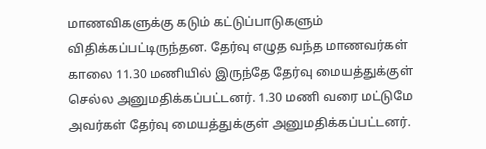மாணவிகளுக்கு கடும் கட்டுப்பாடுகளும் விதிக்கப்பட்டிருந்தன. தேர்வு எழுத வந்த மாணவர்கள் காலை 11.30 மணியில் இருந்தே தேர்வு மையத்துக்குள் செல்ல அனுமதிக்கப்பட்டனர். 1.30 மணி வரை மட்டுமே அவர்கள் தேர்வு மையத்துக்குள் அனுமதிக்கப்பட்டனர்.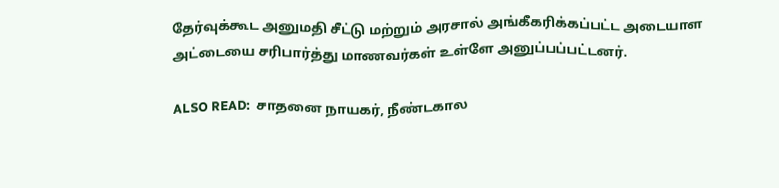தேர்வுக்கூட அனுமதி சீட்டு மற்றும் அரசால் அங்கீகரிக்கப்பட்ட அடையாள அட்டையை சரிபார்த்து மாணவர்கள் உள்ளே அனுப்பப்பட்டனர்.

ALSO READ:  சாதனை நாயகர், நீண்டகால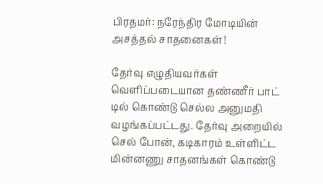பிரதமர்: நரேந்திர மோடியின் அசத்தல் சாதனைகள்!

தேர்வு எழுதியவர்கள் வெளிப்படையான தண்ணீர் பாட் டில் கொண்டு செல்ல அனுமதி வழங்கப்பட்டது. தேர்வு அறையில் செல் போன், கடிகாரம் உள்ளிட்ட மின்னணு சாதனங்கள் கொண்டு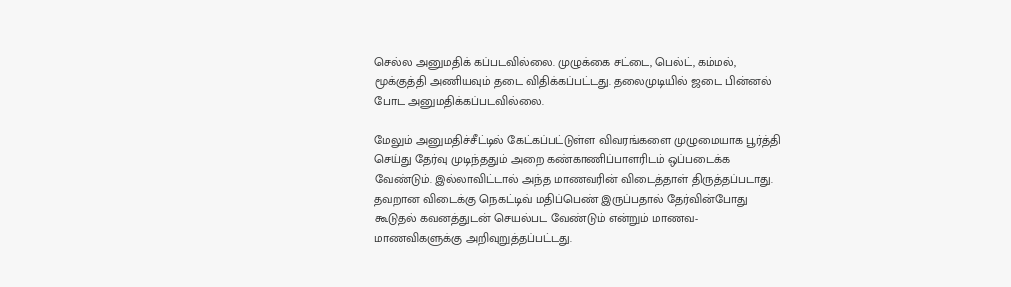செல்ல அனுமதிக் கப்படவில்லை. முழுக்கை சட்டை, பெல்ட், கம்மல், மூக்குத்தி அணியவும் தடை விதிக்கப்பட்டது. தலைமுடியில் ஜடை பின்னல் போட அனுமதிக்கப்படவில்லை.

மேலும் அனுமதிச்சீட்டில் கேட்கப்பட்டுள்ள விவரங்களை முழுமையாக பூர்த்தி செய்து தேர்வு முடிந்ததும் அறை கண்காணிப்பாளரிடம் ஒப்படைக்க வேண்டும். இல்லாவிட்டால் அந்த மாணவரின் விடைத்தாள் திருத்தப்படாது. தவறான விடைக்கு நெகட்டிவ் மதிப்பெண் இருப்பதால் தேர்வின்போது கூடுதல் கவனத்துடன் செயல்பட வேண்டும் என்றும் மாணவ-மாணவிகளுக்கு அறிவுறுத்தப்பட்டது.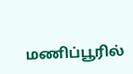மணிப்பூரில்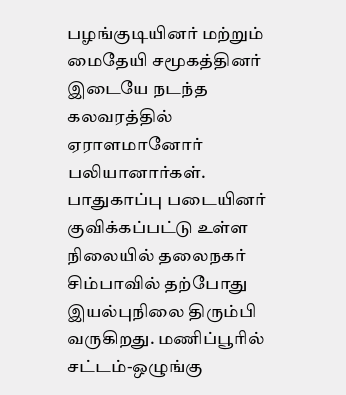பழங்குடியினர் மற்றும் மைதேயி சமூகத்தினர் இடையே நடந்த கலவரத்தில் ஏராளமானோர் பலியானார்கள். பாதுகாப்பு படையினர் குவிக்கப்பட்டு உள்ள நிலையில் தலைநகர் சிம்பாவில் தற்போது இயல்புநிலை திரும்பி வருகிறது. மணிப்பூரில் சட்டம்-ஒழுங்கு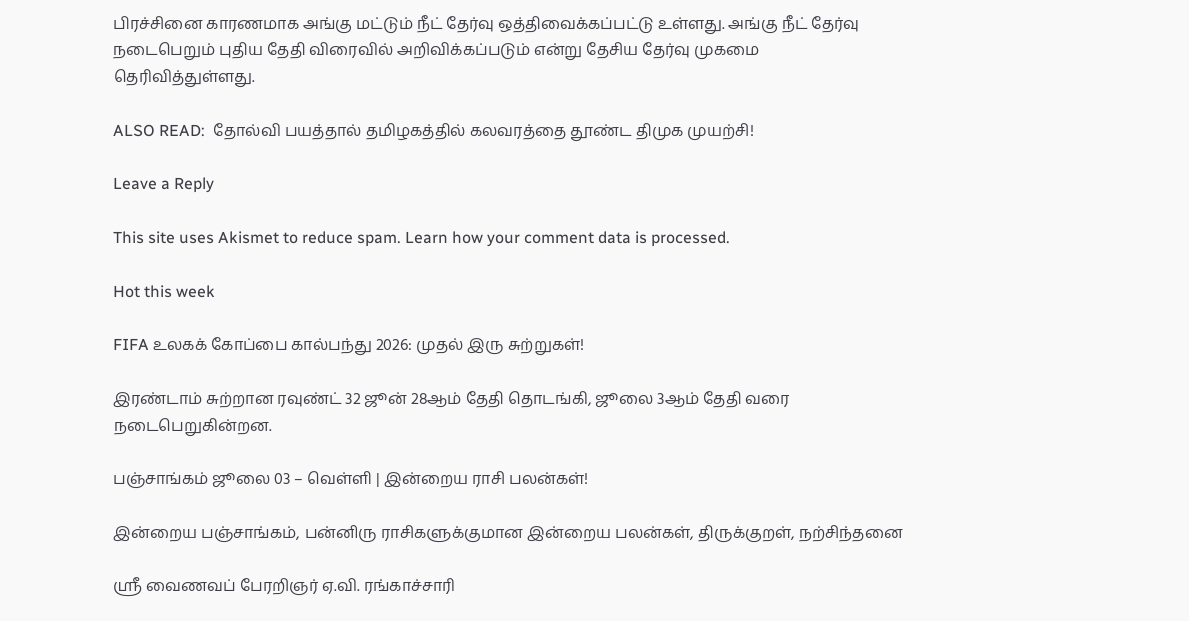பிரச்சினை காரணமாக அங்கு மட்டும் நீட் தேர்வு ஒத்திவைக்கப்பட்டு உள்ளது. அங்கு நீட் தேர்வு நடைபெறும் புதிய தேதி விரைவில் அறிவிக்கப்படும் என்று தேசிய தேர்வு முகமை தெரிவித்துள்ளது.

ALSO READ:  தோல்வி பயத்தால் தமிழகத்தில் கலவரத்தை தூண்ட திமுக முயற்சி!

Leave a Reply

This site uses Akismet to reduce spam. Learn how your comment data is processed.

Hot this week

FIFA உலகக் கோப்பை கால்பந்து 2026: முதல் இரு சுற்றுகள்!

இரண்டாம் சுற்றான ரவுண்ட் 32 ஜூன் 28ஆம் தேதி தொடங்கி, ஜூலை 3ஆம் தேதி வரை நடைபெறுகின்றன.

பஞ்சாங்கம் ஜூலை 03 – வெள்ளி | இன்றைய ராசி பலன்கள்!

இன்றைய பஞ்சாங்கம், பன்னிரு ராசிகளுக்குமான இன்றைய பலன்கள், திருக்குறள், நற்சிந்தனை

ஸ்ரீ வைணவப் பேரறிஞர் ஏ.வி. ரங்காச்சாரி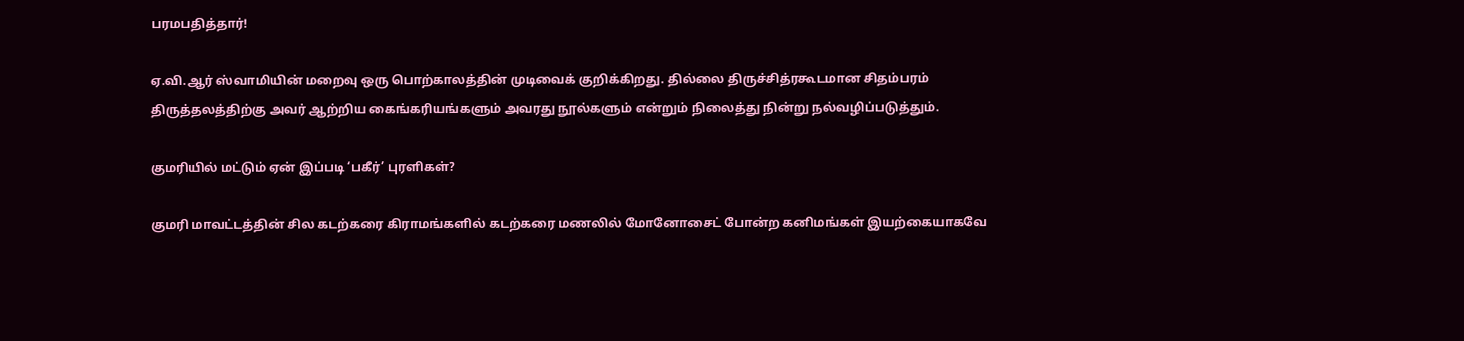பரமபதித்தார்!

ஏ.வி.ஆர் ஸ்வாமியின் மறைவு ஒரு பொற்காலத்தின் முடிவைக் குறிக்கிறது. தில்லை திருச்சித்ரகூடமான சிதம்பரம் திருத்தலத்திற்கு அவர் ஆற்றிய கைங்கரியங்களும் அவரது நூல்களும் என்றும் நிலைத்து நின்று நல்வழிப்படுத்தும்.

குமரியில் மட்டும் ஏன் இப்படி ‘பகீர்’ புரளிகள்?

குமரி மாவட்டத்தின் சில கடற்கரை கிராமங்களில் கடற்கரை மணலில் மோனோசைட் போன்ற கனிமங்கள் இயற்கையாகவே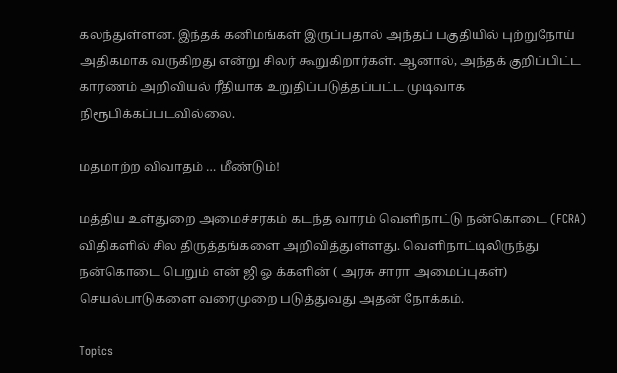கலந்துள்ளன. இந்தக் கனிமங்கள் இருப்பதால் அந்தப் பகுதியில் புற்றுநோய் அதிகமாக வருகிறது என்று சிலர் கூறுகிறார்கள். ஆனால், அந்தக் குறிப்பிட்ட காரணம் அறிவியல் ரீதியாக உறுதிப்படுத்தப்பட்ட முடிவாக நிரூபிக்கப்படவில்லை.

மதமாற்ற விவாதம் … மீண்டும்!

மத்திய உள்துறை அமைச்சரகம் கடந்த வாரம் வெளிநாட்டு நன்கொடை (FCRA) விதிகளில் சில திருத்தங்களை அறிவித்துள்ளது. வெளிநாட்டிலிருந்து நன்கொடை பெறும் என் ஜி ஓ க்களின் ( அரசு சாரா அமைப்புகள்) செயல்பாடுகளை வரைமுறை படுத்துவது அதன் நோக்கம்.

Topics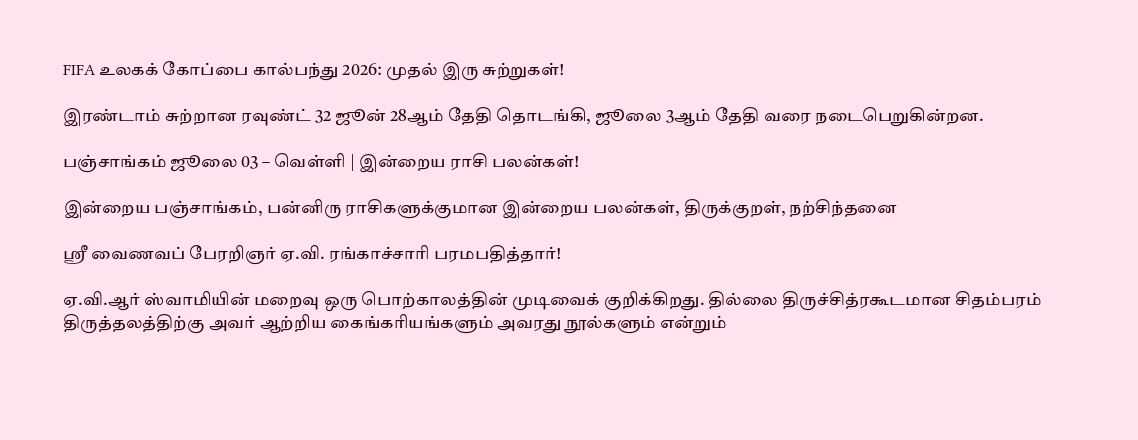FIFA உலகக் கோப்பை கால்பந்து 2026: முதல் இரு சுற்றுகள்!

இரண்டாம் சுற்றான ரவுண்ட் 32 ஜூன் 28ஆம் தேதி தொடங்கி, ஜூலை 3ஆம் தேதி வரை நடைபெறுகின்றன.

பஞ்சாங்கம் ஜூலை 03 – வெள்ளி | இன்றைய ராசி பலன்கள்!

இன்றைய பஞ்சாங்கம், பன்னிரு ராசிகளுக்குமான இன்றைய பலன்கள், திருக்குறள், நற்சிந்தனை

ஸ்ரீ வைணவப் பேரறிஞர் ஏ.வி. ரங்காச்சாரி பரமபதித்தார்!

ஏ.வி.ஆர் ஸ்வாமியின் மறைவு ஒரு பொற்காலத்தின் முடிவைக் குறிக்கிறது. தில்லை திருச்சித்ரகூடமான சிதம்பரம் திருத்தலத்திற்கு அவர் ஆற்றிய கைங்கரியங்களும் அவரது நூல்களும் என்றும்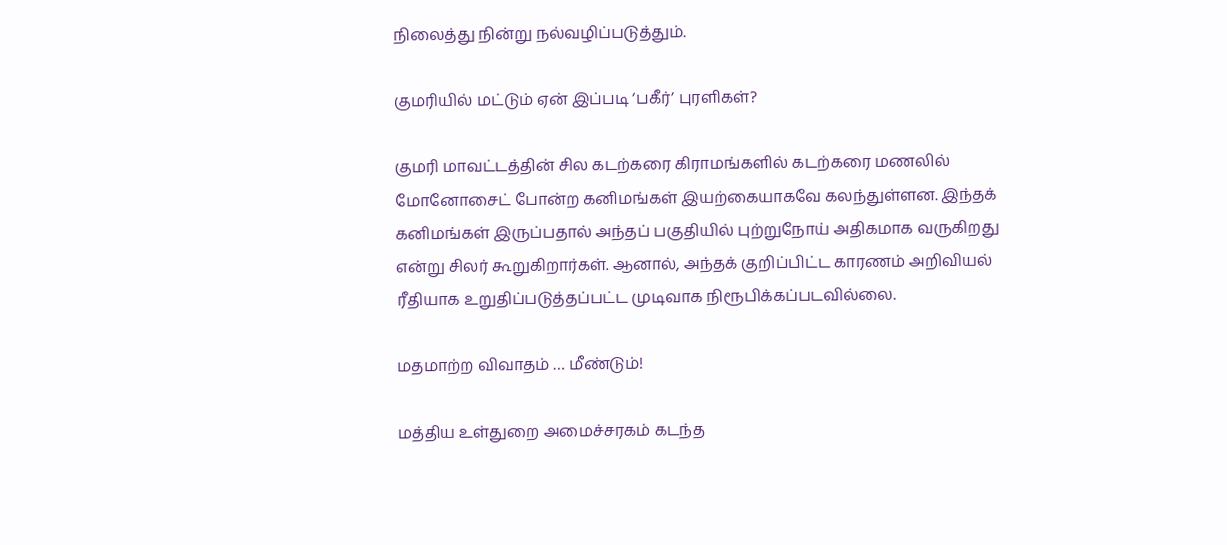நிலைத்து நின்று நல்வழிப்படுத்தும்.

குமரியில் மட்டும் ஏன் இப்படி ‘பகீர்’ புரளிகள்?

குமரி மாவட்டத்தின் சில கடற்கரை கிராமங்களில் கடற்கரை மணலில் மோனோசைட் போன்ற கனிமங்கள் இயற்கையாகவே கலந்துள்ளன. இந்தக் கனிமங்கள் இருப்பதால் அந்தப் பகுதியில் புற்றுநோய் அதிகமாக வருகிறது என்று சிலர் கூறுகிறார்கள். ஆனால், அந்தக் குறிப்பிட்ட காரணம் அறிவியல் ரீதியாக உறுதிப்படுத்தப்பட்ட முடிவாக நிரூபிக்கப்படவில்லை.

மதமாற்ற விவாதம் … மீண்டும்!

மத்திய உள்துறை அமைச்சரகம் கடந்த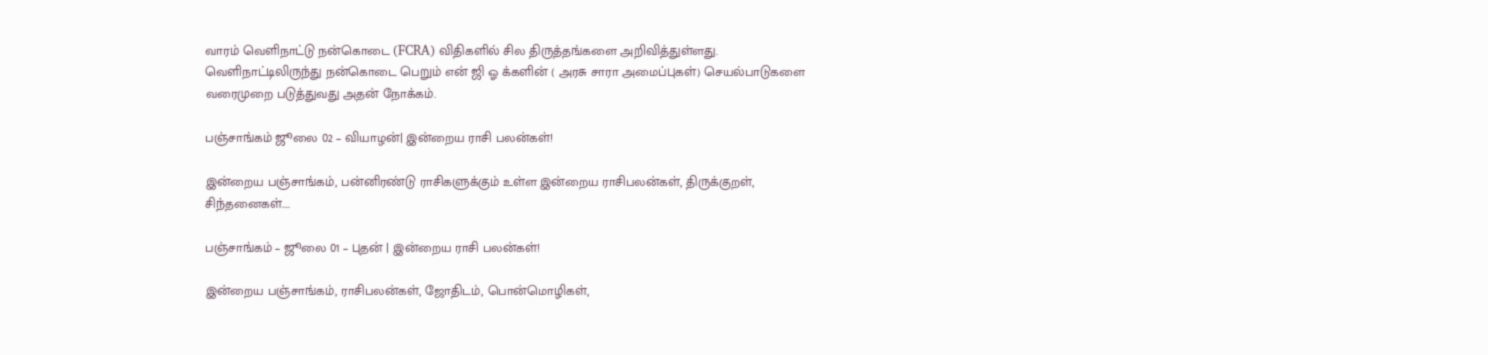வாரம் வெளிநாட்டு நன்கொடை (FCRA) விதிகளில் சில திருத்தங்களை அறிவித்துள்ளது. வெளிநாட்டிலிருந்து நன்கொடை பெறும் என் ஜி ஓ க்களின் ( அரசு சாரா அமைப்புகள்) செயல்பாடுகளை வரைமுறை படுத்துவது அதன் நோக்கம்.

பஞ்சாங்கம் ஜூலை 02 – வியாழன்| இன்றைய ராசி பலன்கள்!

இன்றைய பஞ்சாங்கம், பன்னிரண்டு ராசிகளுக்கும் உள்ள இன்றைய ராசிபலன்கள், திருக்குறள், சிந்தனைகள்....

பஞ்சாங்கம் – ஜூலை 01 – புதன் | இன்றைய ராசி பலன்கள்!

இன்றைய பஞ்சாங்கம், ராசிபலன்கள், ஜோதிடம், பொன்மொழிகள்,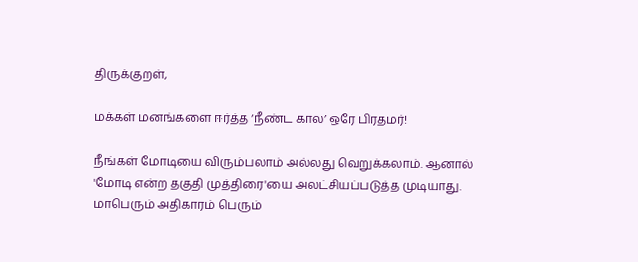திருக்குறள்,

மக்கள் மனங்களை ஈர்த்த ‘நீண்ட கால’ ஒரே பிரதமர்!

நீங்கள் மோடியை விரும்பலாம் அல்லது வெறுக்கலாம். ஆனால் 'மோடி என்ற தகுதி முத்திரை'யை அலட்சியப்படுத்த முடியாது. மாபெரும் அதிகாரம் பெரும்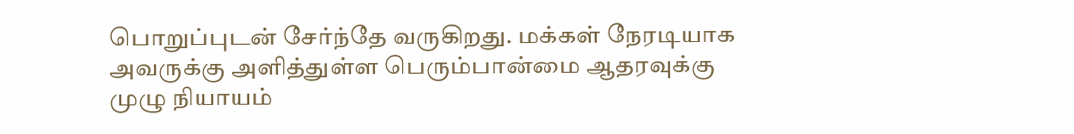பொறுப்புடன் சேர்ந்தே வருகிறது. மக்கள் நேரடியாக அவருக்கு அளித்துள்ள பெரும்பான்மை ஆதரவுக்கு முழு நியாயம்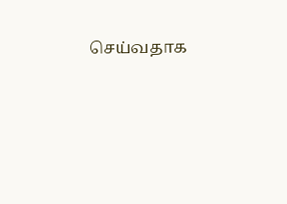செய்வதாக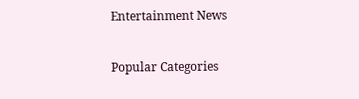Entertainment News

Popular Categories